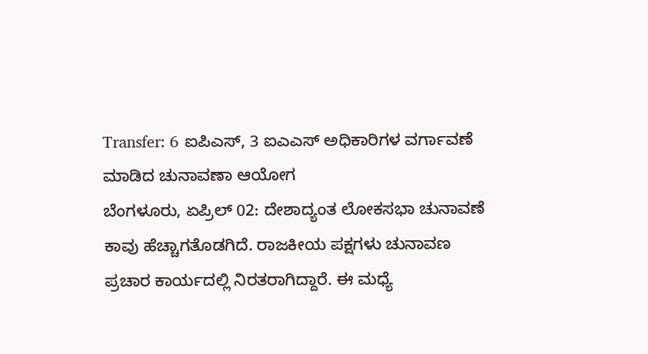Transfer: 6 ಐಪಿಎಸ್, 3 ಐಎಎಸ್ ಅಧಿಕಾರಿಗಳ ವರ್ಗಾವಣೆ ಮಾಡಿದ ಚುನಾವಣಾ ಆಯೋಗ
ಬೆಂಗಳೂರು, ಏಪ್ರಿಲ್ 02: ದೇಶಾದ್ಯಂತ ಲೋಕಸಭಾ ಚುನಾವಣೆ ಕಾವು ಹೆಚ್ಚಾಗತೊಡಗಿದೆ. ರಾಜಕೀಯ ಪಕ್ಷಗಳು ಚುನಾವಣ ಪ್ರಚಾರ ಕಾರ್ಯದಲ್ಲಿ ನಿರತರಾಗಿದ್ದಾರೆ. ಈ ಮಧ್ಯೆ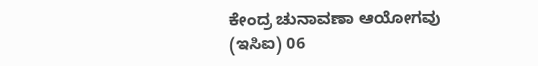ಕೇಂದ್ರ ಚುನಾವಣಾ ಆಯೋಗವು (ಇಸಿಐ) 06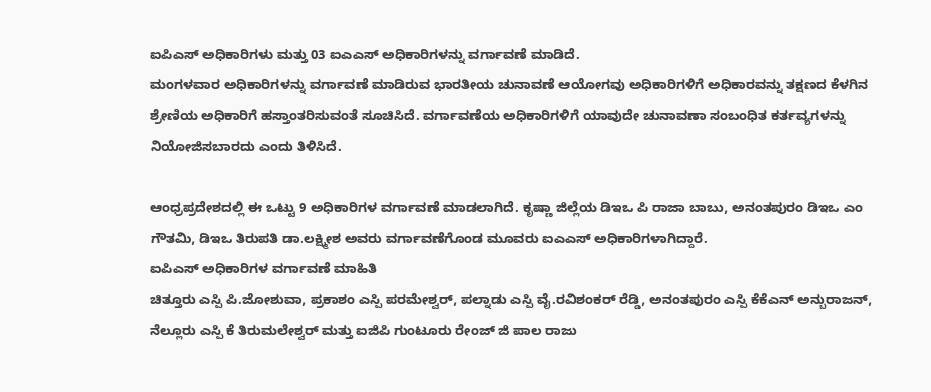ಐಪಿಎಸ್ ಅಧಿಕಾರಿಗಳು ಮತ್ತು 03 ಐಎಎಸ್ ಅಧಿಕಾರಿಗಳನ್ನು ವರ್ಗಾವಣೆ ಮಾಡಿದೆ.
ಮಂಗಳವಾರ ಅಧಿಕಾರಿಗಳನ್ನು ವರ್ಗಾವಣೆ ಮಾಡಿರುವ ಭಾರತೀಯ ಚುನಾವಣೆ ಆಯೋಗವು ಅಧಿಕಾರಿಗಳಿಗೆ ಅಧಿಕಾರವನ್ನು ತಕ್ಷಣದ ಕೆಳಗಿನ ಶ್ರೇಣಿಯ ಅಧಿಕಾರಿಗೆ ಹಸ್ತಾಂತರಿಸುವಂತೆ ಸೂಚಿಸಿದೆ. ವರ್ಗಾವಣೆಯ ಅಧಿಕಾರಿಗಳಿಗೆ ಯಾವುದೇ ಚುನಾವಣಾ ಸಂಬಂಧಿತ ಕರ್ತವ್ಯಗಳನ್ನು ನಿಯೋಜಿಸಬಾರದು ಎಂದು ತಿಳಿಸಿದೆ.

ಆಂಧ್ರಪ್ರದೇಶದಲ್ಲಿ ಈ ಒಟ್ಟು 9 ಅಧಿಕಾರಿಗಳ ವರ್ಗಾವಣೆ ಮಾಡಲಾಗಿದೆ. ಕೃಷ್ಣಾ ಜಿಲ್ಲೆಯ ಡಿಇಒ ಪಿ ರಾಜಾ ಬಾಬು, ಅನಂತಪುರಂ ಡಿಇಒ ಎಂ ಗೌತಮಿ, ಡಿಇಒ ತಿರುಪತಿ ಡಾ.ಲಕ್ಷ್ಮೀಶ ಅವರು ವರ್ಗಾವಣೆಗೊಂಡ ಮೂವರು ಐಎಎಸ್ ಅಧಿಕಾರಿಗಳಾಗಿದ್ದಾರೆ.
ಐಪಿಎಸ್ ಅಧಿಕಾರಿಗಳ ವರ್ಗಾವಣೆ ಮಾಹಿತಿ
ಚಿತ್ತೂರು ಎಸ್ಪಿ ಪಿ.ಜೋಶುವಾ, ಪ್ರಕಾಶಂ ಎಸ್ಪಿ ಪರಮೇಶ್ವರ್, ಪಲ್ನಾಡು ಎಸ್ಪಿ ವೈ.ರವಿಶಂಕರ್ ರೆಡ್ಡಿ, ಅನಂತಪುರಂ ಎಸ್ಪಿ ಕೆಕೆಎನ್ ಅನ್ಬುರಾಜನ್, ನೆಲ್ಲೂರು ಎಸ್ಪಿ ಕೆ ತಿರುಮಲೇಶ್ವರ್ ಮತ್ತು ಐಜಿಪಿ ಗುಂಟೂರು ರೇಂಜ್ ಜಿ ಪಾಲ ರಾಜು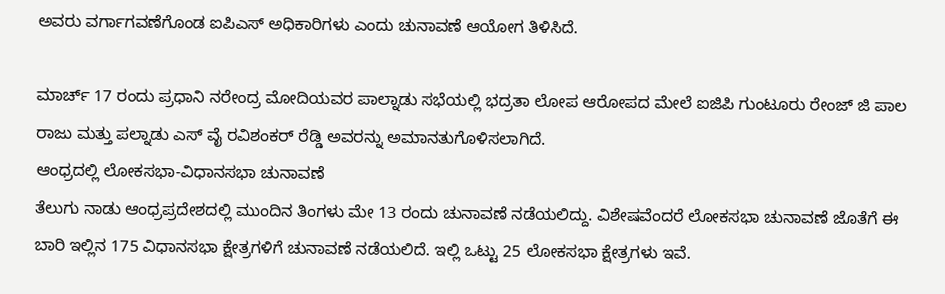ಅವರು ವರ್ಗಾಗವಣೆಗೊಂಡ ಐಪಿಎಸ್ ಅಧಿಕಾರಿಗಳು ಎಂದು ಚುನಾವಣೆ ಆಯೋಗ ತಿಳಿಸಿದೆ.

ಮಾರ್ಚ್ 17 ರಂದು ಪ್ರಧಾನಿ ನರೇಂದ್ರ ಮೋದಿಯವರ ಪಾಲ್ನಾಡು ಸಭೆಯಲ್ಲಿ ಭದ್ರತಾ ಲೋಪ ಆರೋಪದ ಮೇಲೆ ಐಜಿಪಿ ಗುಂಟೂರು ರೇಂಜ್ ಜಿ ಪಾಲ ರಾಜು ಮತ್ತು ಪಲ್ನಾಡು ಎಸ್ ವೈ ರವಿಶಂಕರ್ ರೆಡ್ಡಿ ಅವರನ್ನು ಅಮಾನತುಗೊಳಿಸಲಾಗಿದೆ.
ಆಂಧ್ರದಲ್ಲಿ ಲೋಕಸಭಾ-ವಿಧಾನಸಭಾ ಚುನಾವಣೆ
ತೆಲುಗು ನಾಡು ಆಂಧ್ರಪ್ರದೇಶದಲ್ಲಿ ಮುಂದಿನ ತಿಂಗಳು ಮೇ 13 ರಂದು ಚುನಾವಣೆ ನಡೆಯಲಿದ್ದು. ವಿಶೇಷವೆಂದರೆ ಲೋಕಸಭಾ ಚುನಾವಣೆ ಜೊತೆಗೆ ಈ ಬಾರಿ ಇಲ್ಲಿನ 175 ವಿಧಾನಸಭಾ ಕ್ಷೇತ್ರಗಳಿಗೆ ಚುನಾವಣೆ ನಡೆಯಲಿದೆ. ಇಲ್ಲಿ ಒಟ್ಟು 25 ಲೋಕಸಭಾ ಕ್ಷೇತ್ರಗಳು ಇವೆ.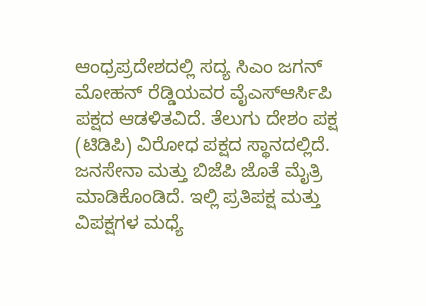ಆಂಧ್ರಪ್ರದೇಶದಲ್ಲಿ ಸದ್ಯ ಸಿಎಂ ಜಗನ್ ಮೋಹನ್ ರೆಡ್ಡಿಯವರ ವೈಎಸ್ಆರ್ಸಿಪಿ ಪಕ್ಷದ ಆಡಳಿತವಿದೆ. ತೆಲುಗು ದೇಶಂ ಪಕ್ಷ (ಟಿಡಿಪಿ) ವಿರೋಧ ಪಕ್ಷದ ಸ್ಥಾನದಲ್ಲಿದೆ. ಜನಸೇನಾ ಮತ್ತು ಬಿಜೆಪಿ ಜೊತೆ ಮೈತ್ರಿ ಮಾಡಿಕೊಂಡಿದೆ. ಇಲ್ಲಿ ಪ್ರತಿಪಕ್ಷ ಮತ್ತು ವಿಪಕ್ಷಗಳ ಮಧ್ಯೆ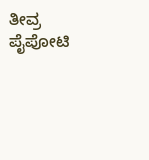ತೀವ್ರ ಪೈಪೋಟಿ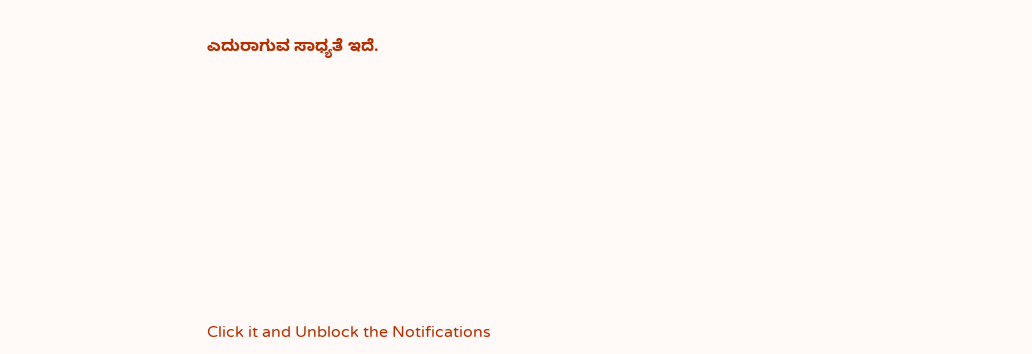ಎದುರಾಗುವ ಸಾಧ್ಯತೆ ಇದೆ.












Click it and Unblock the Notifications